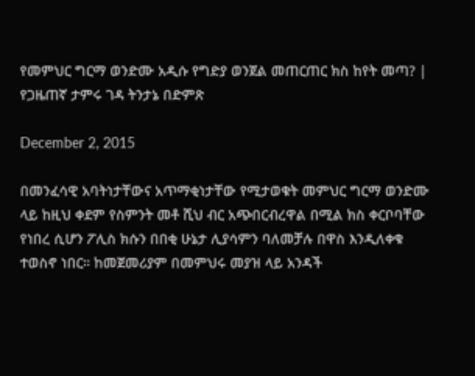የመምህር ግርማ ወንድሙ አዲሱ የግድያ ወንጀል መጠርጠር ክስ ከየት መጣ? | የጋዜጠኛ ታምሩ ገዳ ትንታኔ በድምጽ

December 2, 2015

በመንፈሳዊ አባትነታቸውና አጥማቂነታቸው የሚታወቁት መምህር ግርማ ወንድሙ ላይ ከዚህ ቀደም የስምንት መቶ ሺህ ብር አጭበርብረዋል በሚል ክስ ቀርቦባቸው የነበረ ሲሆን ፖሊስ ክሱን በበቂ ሁኔታ ሊያሳምን ባለመቻሉ በዋስ እንዲለቀቁ ተወስኖ ነበር። ከመጀመሪያም በመምህሩ መያዝ ላይ አንዳች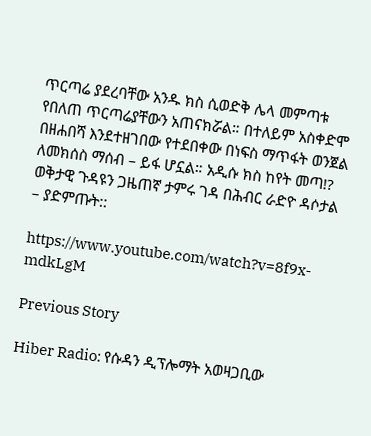ጥርጣሬ ያደረባቸው አንዱ ክስ ሲወድቅ ሌላ መምጣቱ የበለጠ ጥርጣሬያቸውን አጠናክሯል። በተለይም አስቀድሞ በዘሐበሻ እንደተዘገበው የተደበቀው በነፍስ ማጥፋት ወንጀል ለመክሰስ ማሰብ – ይፋ ሆኗል። አዲሱ ክስ ከየት መጣ!? ወቅታዊ ጉዳዩን ጋዜጠኛ ታምሩ ገዳ በሕብር ራድዮ ዳሶታል – ያድምጡት::

https://www.youtube.com/watch?v=8f9x-mdkLgM

Previous Story

Hiber Radio: የሱዳን ዲፕሎማት አወዛጋቢው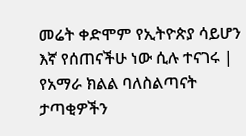መሬት ቀድሞም የኢትዮጵያ ሳይሆን እኛ የሰጠናችሁ ነው ሲሉ ተናገሩ | የአማራ ክልል ባለስልጣናት ታጣቂዎችን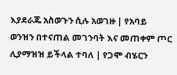እያደራጁ አስወጉን ሲሉ አወገዙ | የአባይ ወንዝን በተናጠል መገንባት እና መጠቀም ጦር ሊያማዝዝ ይችላል ተባለ | የጋሞ ብሄርን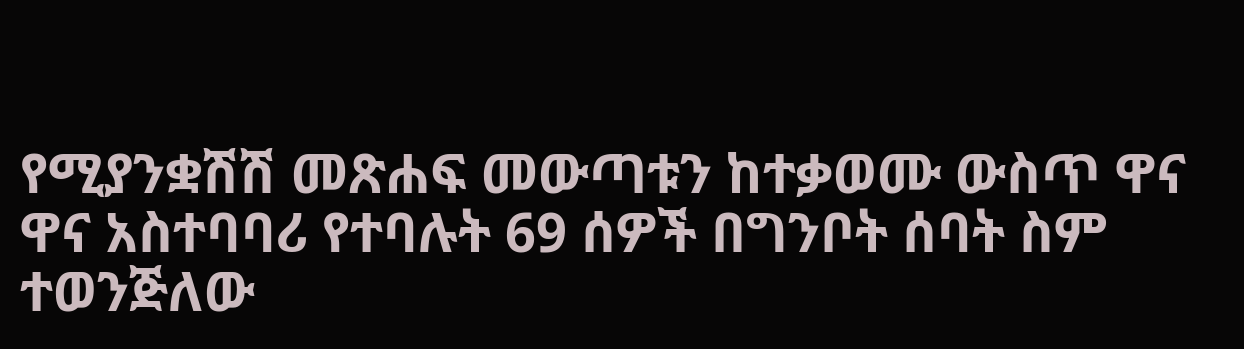የሚያንቋሽሽ መጽሐፍ መውጣቱን ከተቃወሙ ውስጥ ዋና ዋና አስተባባሪ የተባሉት 69 ሰዎች በግንቦት ሰባት ስም ተወንጅለው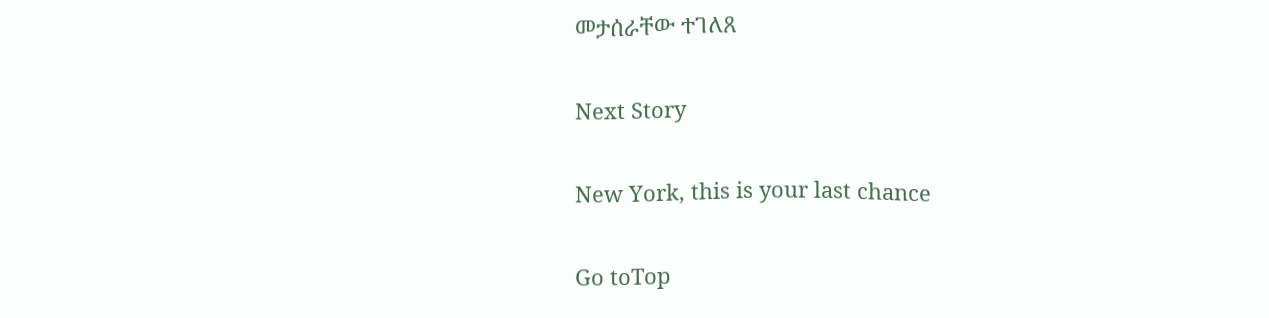መታሰራቸው ተገለጸ

Next Story

New York, this is your last chance

Go toTop